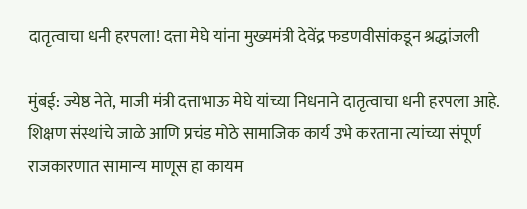दातृत्वाचा धनी हरपला! दत्ता मेघे यांना मुख्यमंत्री देवेंद्र फडणवीसांकडून श्रद्धांजली

मुंबई: ज्येष्ठ नेते, माजी मंत्री दत्ताभाऊ मेघे यांच्या निधनाने दातृत्वाचा धनी हरपला आहे. शिक्षण संस्थांचे जाळे आणि प्रचंड मोठे सामाजिक कार्य उभे करताना त्यांच्या संपूर्ण राजकारणात सामान्य माणूस हा कायम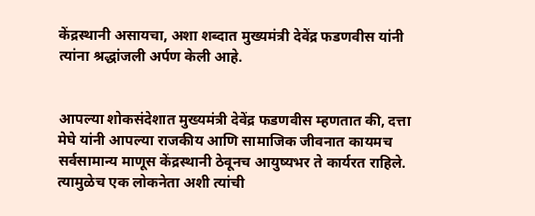केंद्रस्थानी असायचा, अशा शब्दात मुख्यमंत्री देवेंद्र फडणवीस यांनी त्यांना श्रद्धांजली अर्पण केली आहे.


आपल्या शोकसंदेशात मुख्यमंत्री देवेंद्र फडणवीस म्हणतात की, दत्ता मेघे यांनी आपल्या राजकीय आणि सामाजिक जीवनात कायमच सर्वसामान्य माणूस केंद्रस्थानी ठेवूनच आयुष्यभर ते कार्यरत राहिले. त्यामुळेच एक लोकनेता अशी त्यांची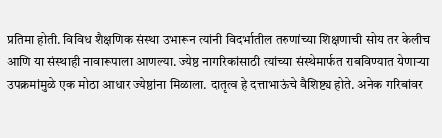प्रतिमा होती. विविध शैक्षणिक संस्था उभारून त्यांनी विदर्भातील तरुणांच्या शिक्षणाची सोय तर केलीच आणि या संस्थाही नावारूपाला आणल्या. ज्येष्ठ नागरिकांसाठी त्यांच्या संस्थेमार्फत राबविण्यात येणाऱ्या उपक्रमांमुळे एक मोठा आधार ज्येष्ठांना मिळाला. दातृत्व हे दत्ताभाऊंचे वैशिष्ट्य होते. अनेक गरिबांवर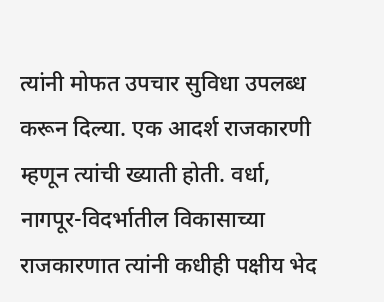त्यांनी मोफत उपचार सुविधा उपलब्ध करून दिल्या. एक आदर्श राजकारणी म्हणून त्यांची ख्याती होती. वर्धा, नागपूर-विदर्भातील विकासाच्या राजकारणात त्यांनी कधीही पक्षीय भेद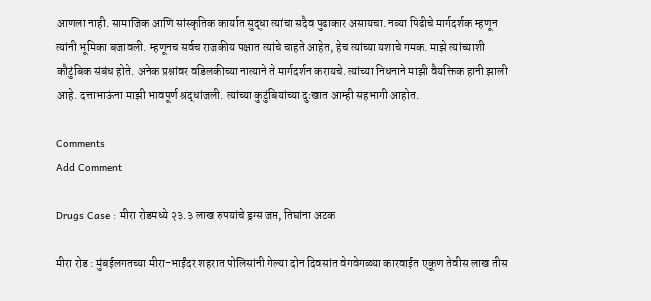आणला नाही. सामाजिक आणि सांस्कृतिक कार्यात सुद्धा त्यांचा सदैव पुढाकार असायचा. नव्या पिढीचे मार्गदर्शक म्हणून त्यांनी भूमिका बजावली. म्हणूनच सर्वच राजकीय पक्षात त्यांचे चाहते आहेत, हेच त्यांच्या यशाचे गमक. माझे त्यांच्याशी कौटुंबिक संबंध होते. अनेक प्रश्नांवर वडिलकीच्या नात्याने ते मार्गदर्शन करायचे. त्यांच्या निधनाने माझी वैयक्तिक हानी झाली आहे. दत्ताभाऊंना माझी भावपूर्ण श्रद्धांजली. त्यांच्या कुटुंबियांच्या दुःखात आम्ही सहभागी आहोत.

Comments
Add Comment

Drugs Case : मीरा रोडमध्ये २३.३ लाख रुपयांचे ड्रग्स जप्त, तिघांना अटक

मीरा रोड : मुंबईलगतच्या मीरा-भाईंदर शहरात पोलिसांनी गेल्या दोन दिवसांत वेगवेगळ्या कारवाईत एकूण तेवीस लाख तीस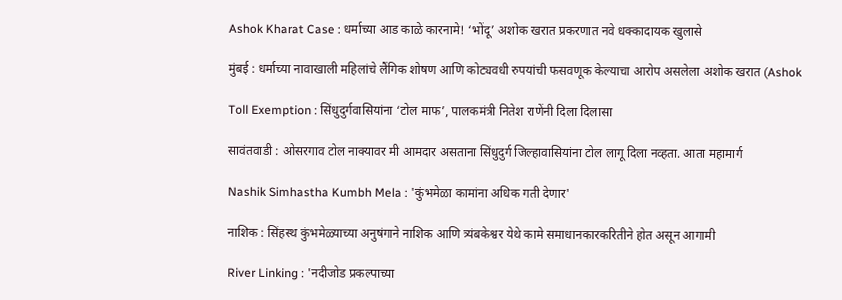Ashok Kharat Case : धर्माच्या आड काळे कारनामे! ‘भोंदू’ अशोक खरात प्रकरणात नवे धक्कादायक खुलासे

मुंबई : धर्माच्या नावाखाली महिलांचे लैंगिक शोषण आणि कोट्यवधी रुपयांची फसवणूक केल्याचा आरोप असलेला अशोक खरात (Ashok

Toll Exemption : सिंधुदुर्गवासियांना ‘टोल माफ’, पालकमंत्री नितेश राणेंनी दिला दिलासा

सावंतवाडी : ओसरगाव टोल नाक्यावर मी आमदार असताना सिंधुदुर्ग जिल्हावासियांना टोल लागू दिला नव्हता. आता महामार्ग

Nashik Simhastha Kumbh Mela : 'कुंभमेळा कामांना अधिक गती देणार'

नाशिक : सिंहस्थ कुंभमेळ्याच्या अनुषंगाने नाशिक आणि त्र्यंबकेश्वर येथे कामे समाधानकारकरितीने होत असून आगामी

River Linking : 'नदीजोड प्रकल्पाच्या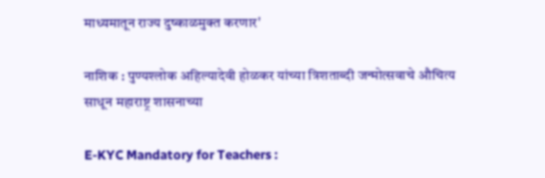माध्यमातून राज्य दुष्काळमुक्त करणार'

नाशिक : पुण्यश्लोक अहिल्यादेवी होळकर यांच्या त्रिशताब्दी जन्मोत्सवाचे औचित्य साधून महाराष्ट्र शासनाच्या

E-KYC Mandatory for Teachers :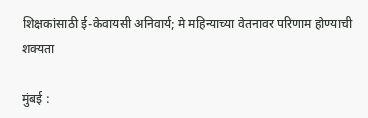शिक्षकांसाठी ई-केवायसी अनिवार्य; मे महिन्याच्या वेतनावर परिणाम होण्याची शक्यता

मुंबई :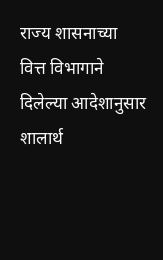राज्य शासनाच्या वित्त विभागाने दिलेल्या आदेशानुसार शालार्थ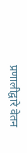प्रणालीद्वारे वेतन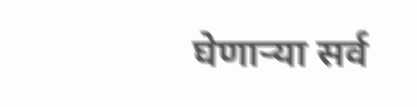घेणाऱ्या सर्व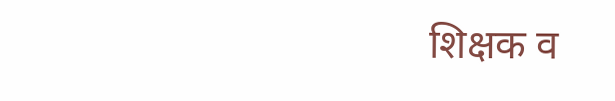शिक्षक व